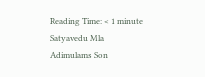Reading Time: < 1 minute
Satyavedu Mla Adimulams Son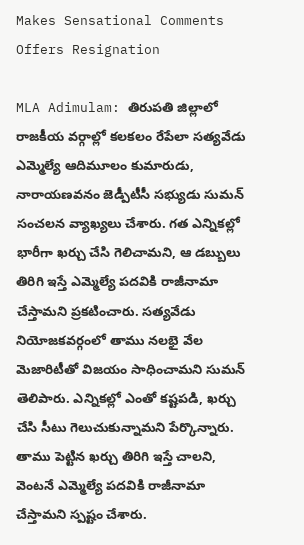Makes Sensational Comments Offers Resignation

MLA Adimulam: తిరుపతి జిల్లాలో రాజకీయ వర్గాల్లో కలకలం రేపేలా సత్యవేడు ఎమ్మెల్యే ఆదిమూలం కుమారుడు, నారాయణవనం జెడ్పీటీసీ సభ్యుడు సుమన్ సంచలన వ్యాఖ్యలు చేశారు. గత ఎన్నికల్లో భారీగా ఖర్చు చేసి గెలిచామని, ఆ డబ్బులు తిరిగి ఇస్తే ఎమ్మెల్యే పదవికి రాజీనామా చేస్తామని ప్రకటించారు. సత్యవేడు నియోజకవర్గంలో తాము నలభై వేల మెజారిటీతో విజయం సాధించామని సుమన్ తెలిపారు. ఎన్నికల్లో ఎంతో కష్టపడి, ఖర్చు చేసి సీటు గెలుచుకున్నామని పేర్కొన్నారు. తాము పెట్టిన ఖర్చు తిరిగి ఇస్తే చాలని, వెంటనే ఎమ్మెల్యే పదవికి రాజీనామా చేస్తామని స్పష్టం చేశారు.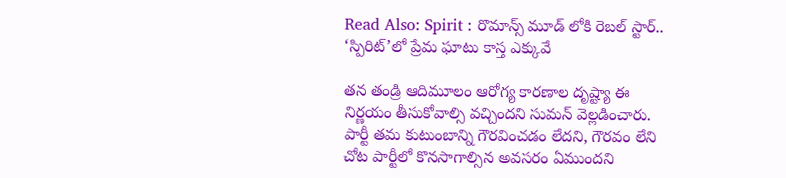Read Also: Spirit : రొమాన్స్ మూడ్ లోకి రెబల్ స్టార్.. ‘స్పిరిట్’లో ప్రేమ ఘాటు కాస్త ఎక్కువే

తన తండ్రి ఆదిమూలం ఆరోగ్య కారణాల దృష్ట్యా ఈ నిర్ణయం తీసుకోవాల్సి వచ్చిందని సుమన్ వెల్లడించారు. పార్టీ తమ కుటుంబాన్ని గౌరవించడం లేదని, గౌరవం లేని చోట పార్టీలో కొనసాగాల్సిన అవసరం ఏముందని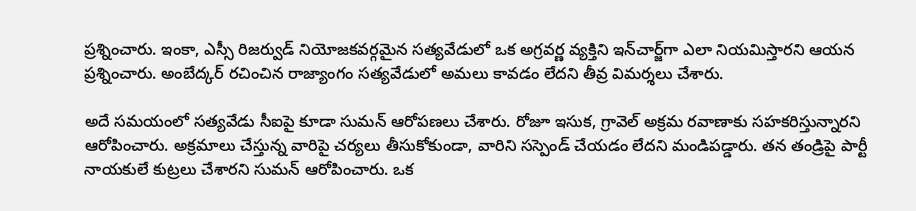ప్రశ్నించారు. ఇంకా, ఎస్సీ రిజర్వుడ్ నియోజకవర్గమైన సత్యవేడులో ఒక అగ్రవర్ణ వ్యక్తిని ఇన్‌చార్జ్‌గా ఎలా నియమిస్తారని ఆయన ప్రశ్నించారు. అంబేద్కర్ రచించిన రాజ్యాంగం సత్యవేడులో అమలు కావడం లేదని తీవ్ర విమర్శలు చేశారు.

అదే సమయంలో సత్యవేడు సీఐపై కూడా సుమన్ ఆరోపణలు చేశారు. రోజూ ఇసుక, గ్రావెల్ అక్రమ రవాణాకు సహకరిస్తున్నారని ఆరోపించారు. అక్రమాలు చేస్తున్న వారిపై చర్యలు తీసుకోకుండా, వారిని సస్పెండ్ చేయడం లేదని మండిపడ్డారు. తన తండ్రిపై పార్టీ నాయకులే కుట్రలు చేశారని సుమన్ ఆరోపించారు. ఒక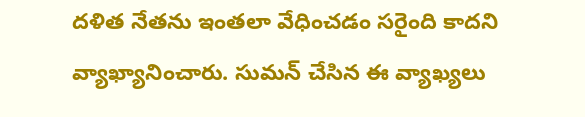దళిత నేతను ఇంతలా వేధించడం సరైంది కాదని వ్యాఖ్యానించారు. సుమన్ చేసిన ఈ వ్యాఖ్యలు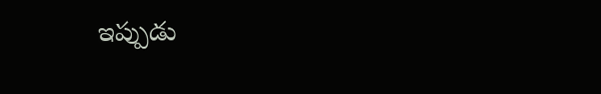ఇప్పుడు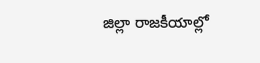జిల్లా రాజకీయాల్లో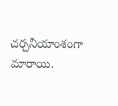చర్చనీయాంశంగా మారాయి.